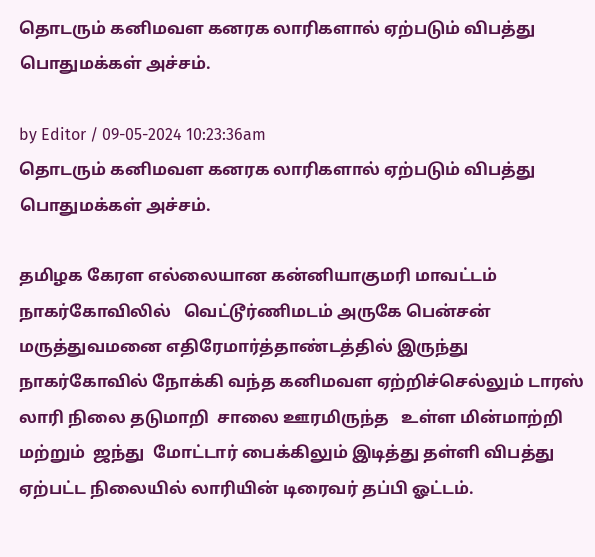தொடரும் கனிமவள கனரக லாரிகளால் ஏற்படும் விபத்து பொதுமக்கள் அச்சம்.

by Editor / 09-05-2024 10:23:36am
தொடரும் கனிமவள கனரக லாரிகளால் ஏற்படும் விபத்து பொதுமக்கள் அச்சம்.

தமிழக கேரள எல்லையான கன்னியாகுமரி மாவட்டம் நாகர்கோவிலில்   வெட்டூர்ணிமடம் அருகே பென்சன் மருத்துவமனை எதிரேமார்த்தாண்டத்தில் இருந்து நாகர்கோவில் நோக்கி வந்த கனிமவள ஏற்றிச்செல்லும் டாரஸ் லாரி நிலை தடுமாறி  சாலை ஊரமிருந்த   உள்ள மின்மாற்றி  மற்றும்  ஜந்து  மோட்டார் பைக்கிலும் இடித்து தள்ளி விபத்து  ஏற்பட்ட நிலையில் லாரியின் டிரைவர் தப்பி ஓட்டம்.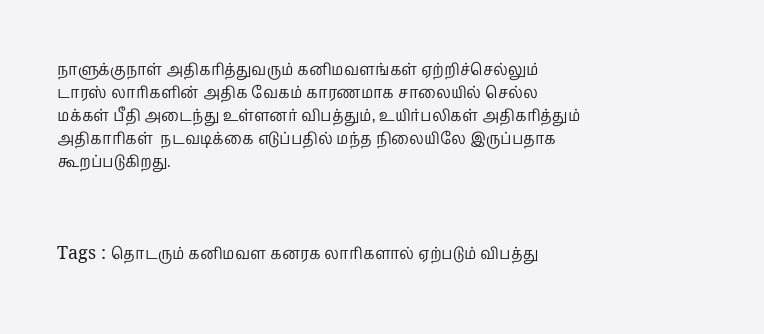நாளுக்குநாள் அதிகரித்துவரும் கனிமவளங்கள் ஏற்றிச்செல்லும் டாரஸ் லாரிகளின் அதிக வேகம் காரணமாக சாலையில் செல்ல மக்கள் பீதி அடைந்து உள்ளனர் விபத்தும், உயிர்பலிகள் அதிகரித்தும் அதிகாரிகள்  நடவடிக்கை எடுப்பதில் மந்த நிலையிலே இருப்பதாக கூறப்படுகிறது.



Tags : தொடரும் கனிமவள கனரக லாரிகளால் ஏற்படும் விபத்து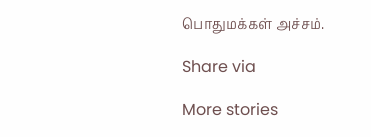பொதுமக்கள் அச்சம்.

Share via

More stories